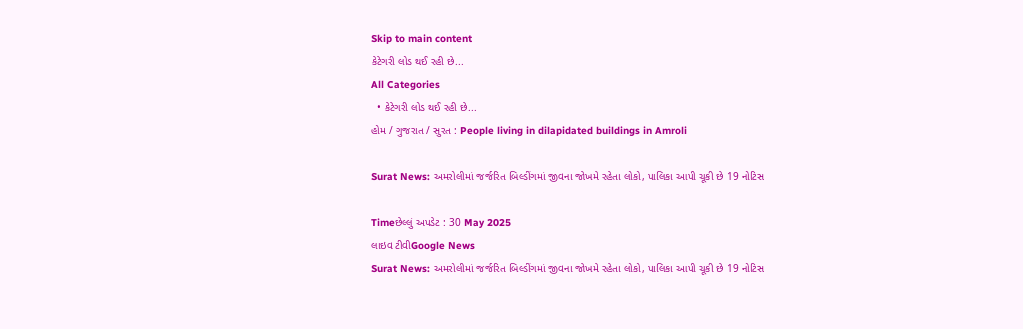Skip to main content
કેટેગરી લોડ થઈ રહી છે...
All Categories
  • કેટેગરી લોડ થઈ રહી છે...
હોમ / ગુજરાત / સુરત : People living in dilapidated buildings in Amroli

Surat News: અમરોલીમાં જર્જરિત બિલ્ડીંગમાં જીવના જોખમે રહેતા લોકો, પાલિકા આપી ચૂકી છે 19 નોટિસ

Timeછેલ્લું અપડેટ : 30 May 2025
લાઇવ ટીવીGoogle News
Surat News: અમરોલીમાં જર્જરિત બિલ્ડીંગમાં જીવના જોખમે રહેતા લોકો, પાલિકા આપી ચૂકી છે 19 નોટિસ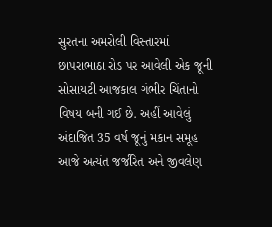સુરતના અમરોલી વિસ્તારમાં છાપરાભાઠા રોડ પર આવેલી એક જૂની સોસાયટી આજકાલ ગંભીર ચિંતાનો વિષય બની ગઈ છે. અહીં આવેલું અંદાજિત 35 વર્ષ જૂનું મકાન સમૂહ આજે અત્યંત જર્જરિત અને જીવલેણ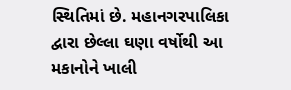સ્થિતિમાં છે. મહાનગરપાલિકા દ્વારા છેલ્લા ઘણા વર્ષોથી આ મકાનોને ખાલી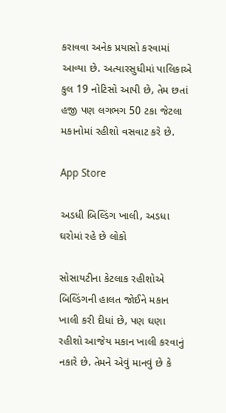કરાવવા અનેક પ્રયાસો કરવામાં આવ્યા છે. અત્યારસુધીમાં પાલિકાએ કુલ 19 નોટિસો આપી છે, તેમ છતાં હજી પણ લગભગ 50 ટકા જેટલા મકાનોમાં રહીશો વસવાટ કરે છે.

App Store

અડધી બિલ્ડિંગ ખાલી, અડધા ઘરોમાં રહે છે લોકો

સોસાયટીના કેટલાક રહીશોએ બિલ્ડિંગની હાલત જોઈને મકાન ખાલી કરી દીધાં છે, પણ ઘણા રહીશો આજેય મકાન ખાલી કરવાનું નકારે છે. તેમને એવું માનવું છે કે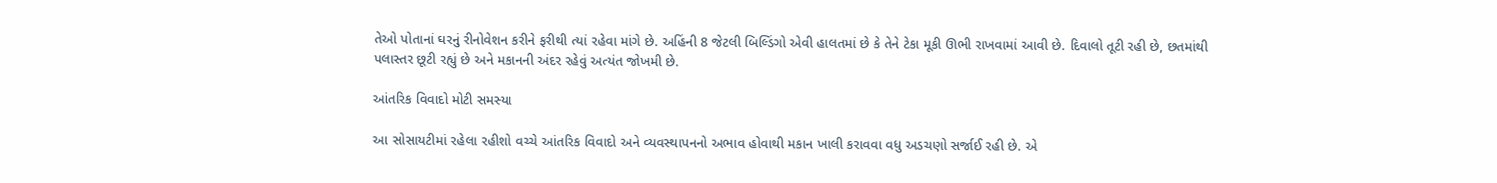તેઓ પોતાનાં ઘરનું રીનોવેશન કરીને ફરીથી ત્યાં રહેવા માંગે છે. અહિંની 8 જેટલી બિલ્ડિંગો એવી હાલતમાં છે કે તેને ટેકા મૂકી ઊભી રાખવામાં આવી છે. દિવાલો તૂટી રહી છે, છતમાંથી પલાસ્તર છૂટી રહ્યું છે અને મકાનની અંદર રહેવું અત્યંત જોખમી છે.

આંતરિક વિવાદો મોટી સમસ્યા

આ સોસાયટીમાં રહેલા રહીશો વચ્ચે આંતરિક વિવાદો અને વ્યવસ્થાપનનો અભાવ હોવાથી મકાન ખાલી કરાવવા વધુ અડચણો સર્જાઈ રહી છે. એ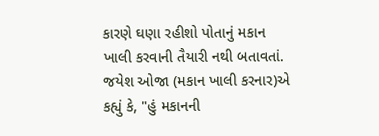કારણે ઘણા રહીશો પોતાનું મકાન ખાલી કરવાની તૈયારી નથી બતાવતાં. જયેશ ઓજા (મકાન ખાલી કરનાર)એ કહ્યું કે, "હું મકાનની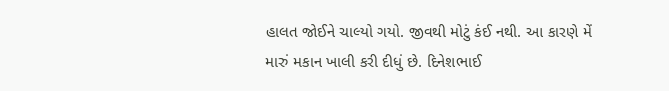હાલત જોઈને ચાલ્યો ગયો. જીવથી મોટું કંઈ નથી. આ કારણે મેં મારું મકાન ખાલી કરી દીધું છે. દિનેશભાઈ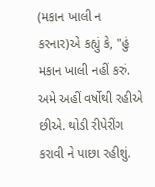(મકાન ખાલી ન કરનાર)એ કહ્યું કે, "હું મકાન ખાલી નહીં કરું. અમે અહીં વર્ષોથી રહીએ છીએ. થોડી રીપેરીંગ કરાવી ને પાછા રહીશું.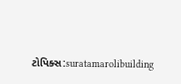ટોપિક્સ:suratamarolibuilding